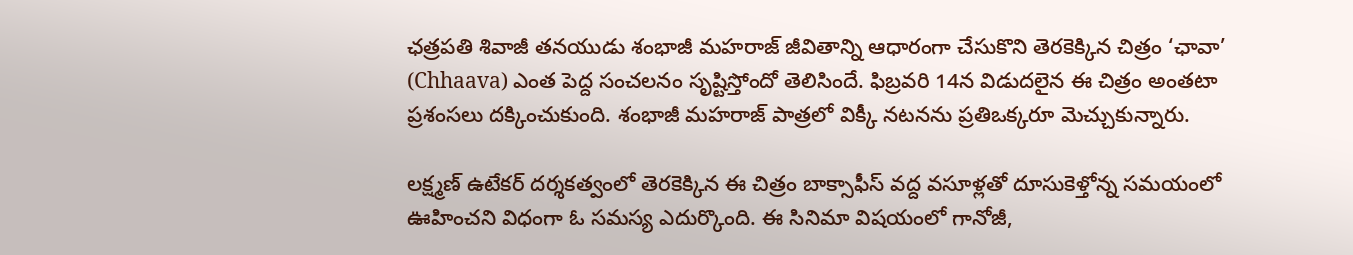ఛత్రపతి శివాజీ తనయుడు శంభాజీ మహరాజ్‌ జీవితాన్ని ఆధారంగా చేసుకొని తెరకెక్కిన చిత్రం ‘ఛావా’ (Chhaava) ఎంత పెద్ద సంచలనం సృష్టిస్తోందో తెలిసిందే. ఫిబ్రవరి 14న విడుదలైన ఈ చిత్రం అంతటా ప్రశంసలు దక్కించుకుంది. శంభాజీ మహరాజ్‌ పాత్రలో విక్కీ నటనను ప్రతిఒక్కరూ మెచ్చుకున్నారు.

లక్ష్మణ్‌ ఉటేకర్‌ దర్శకత్వంలో తెరకెక్కిన ఈ చిత్రం బాక్సాఫీస్‌ వద్ద వసూళ్లతో దూసుకెళ్తోన్న సమయంలో ఊహించని విధంగా ఓ సమస్య ఎదుర్కొంది. ఈ సినిమా విషయంలో గానోజీ,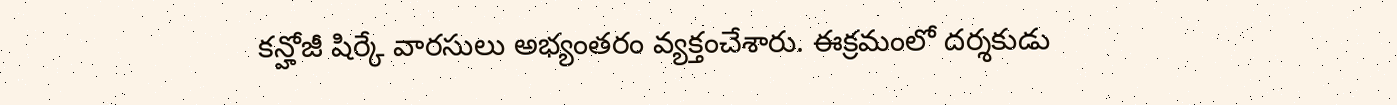కన్హోజీ షిర్కే వారసులు అభ్యంతరం వ్యక్తంచేశారు. ఈక్రమంలో దర్శకుడు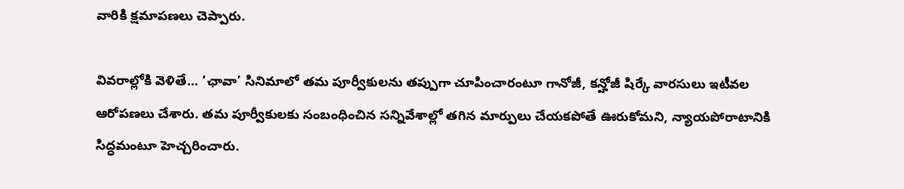వారికి క్షమాపణలు చెప్పారు.

వివరాల్లోకి వెళితే… ‘ఛావా’ సినిమాలో తమ పూర్వీకులను తప్పుగా చూపించారంటూ గానోజీ, కన్హోజీ షిర్కే వారసులు ఇటీవల ఆరోపణలు చేశారు. తమ పూర్వీకులకు సంబంధించిన సన్నివేశాల్లో తగిన మార్పులు చేయకపోతే ఊరుకోమని, న్యాయపోరాటానికి సిద్ధమంటూ హెచ్చరించారు.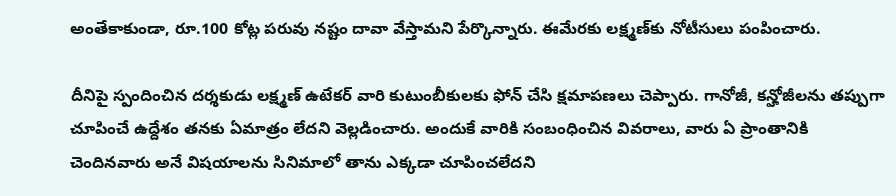అంతేకాకుండా, రూ.100 కోట్ల పరువు నష్టం దావా వేస్తామని పేర్కొన్నారు. ఈమేరకు లక్ష్మణ్‌కు నోటీసులు పంపించారు.

దీనిపై స్పందించిన దర్శకుడు లక్ష్మణ్‌ ఉటేకర్‌ వారి కుటుంబీకులకు ఫోన్‌ చేసి క్షమాపణలు చెప్పారు. గానోజీ, కన్హోజీలను తప్పుగా చూపించే ఉద్దేశం తనకు ఏమాత్రం లేదని వెల్లడించారు. అందుకే వారికి సంబంధించిన వివరాలు, వారు ఏ ప్రాంతానికి చెందినవారు అనే విషయాలను సినిమాలో తాను ఎక్కడా చూపించలేదని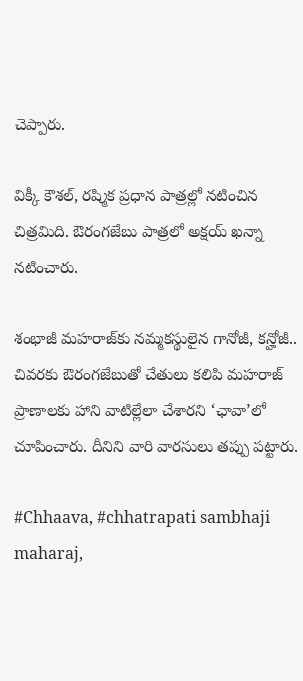చెప్పారు.

విక్కీ కౌశల్‌, రష్మిక ప్రధాన పాత్రల్లో నటించిన చిత్రమిది. ఔరంగజేబు పాత్రలో అక్షయ్‌ ఖన్నా నటించారు.

శంభాజీ మహరాజ్‌కు నమ్మకస్థులైన గానోజీ, కన్హోజీ.. చివరకు ఔరంగజేబుతో చేతులు కలిపి మహరాజ్‌ ప్రాణాలకు హాని వాటిల్లేలా చేశారని ‘ఛావా’లో చూపించారు. దీనిని వారి వారసులు తప్పు పట్టారు.

#Chhaava, #chhatrapati sambhaji maharaj,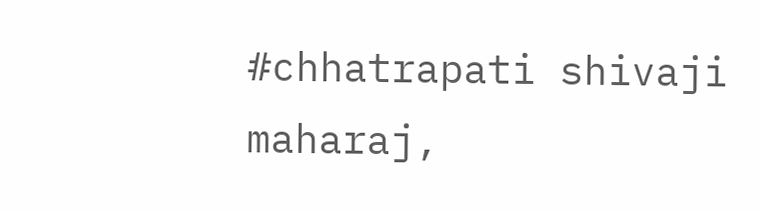#chhatrapati shivaji maharaj,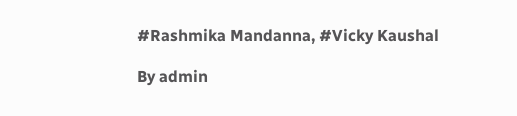#Rashmika Mandanna, #Vicky Kaushal

By admin